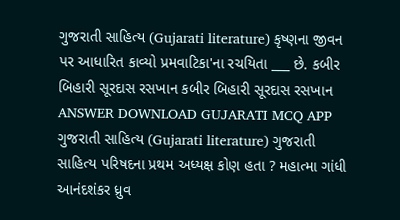ગુજરાતી સાહિત્ય (Gujarati literature) કૃષ્ણના જીવન પર આધારિત કાવ્યો પ્રમવાટિકા'ના રચયિતા ___ છે. કબીર બિહારી સૂરદાસ રસખાન કબીર બિહારી સૂરદાસ રસખાન ANSWER DOWNLOAD GUJARATI MCQ APP
ગુજરાતી સાહિત્ય (Gujarati literature) ગુજરાતી સાહિત્ય પરિષદના પ્રથમ અધ્યક્ષ કોણ હતા ? મહાત્મા ગાંધી આનંદશંકર ધ્રુવ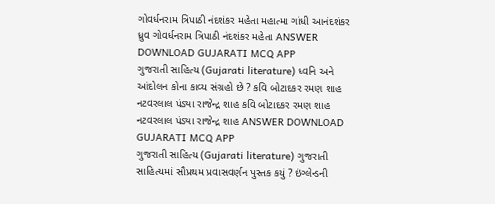ગોવર્ધનરામ ત્રિપાઠી નંદશંકર મહેતા મહાત્મા ગાંધી આનંદશંકર ધ્રુવ ગોવર્ધનરામ ત્રિપાઠી નંદશંકર મહેતા ANSWER DOWNLOAD GUJARATI MCQ APP
ગુજરાતી સાહિત્ય (Gujarati literature) ધ્વનિ અને આંદોલન કોના કાવ્ય સંગ્રહો છે ? કવિ બોટાદકર રમણ શાહ નટવરલાલ પંડ્યા રાજેન્દ્ર શાહ કવિ બોટાદકર રમણ શાહ નટવરલાલ પંડ્યા રાજેન્દ્ર શાહ ANSWER DOWNLOAD GUJARATI MCQ APP
ગુજરાતી સાહિત્ય (Gujarati literature) ગુજરાતી સાહિત્યમાં સૌપ્રથમ પ્રવાસવર્ણન પુસ્તક કયું ? ઇંગ્લેન્ડની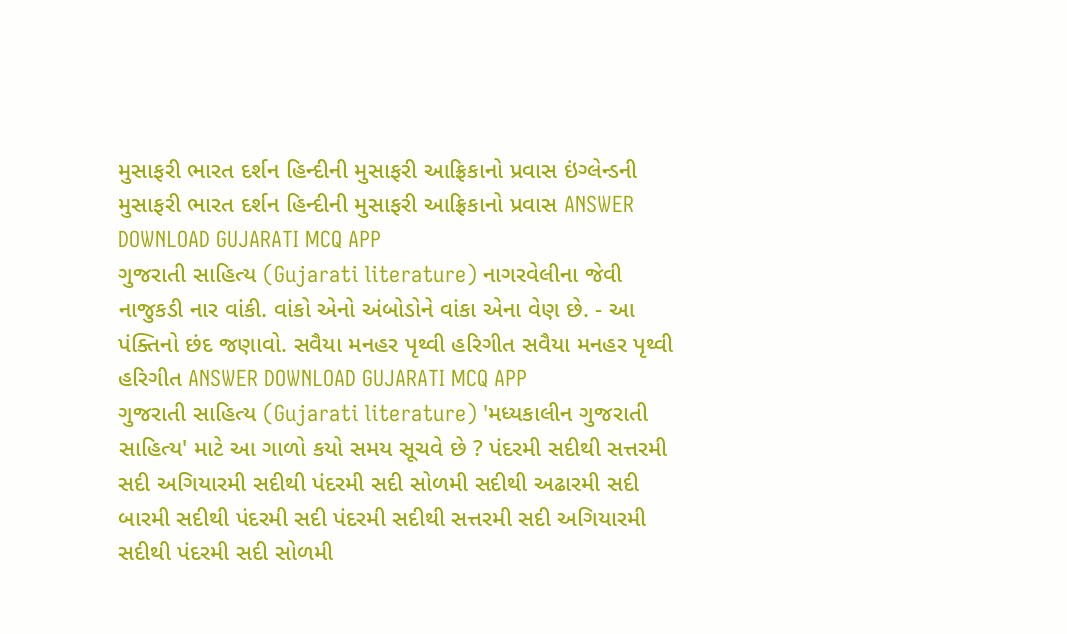મુસાફરી ભારત દર્શન હિન્દીની મુસાફરી આફ્રિકાનો પ્રવાસ ઇંગ્લેન્ડની મુસાફરી ભારત દર્શન હિન્દીની મુસાફરી આફ્રિકાનો પ્રવાસ ANSWER DOWNLOAD GUJARATI MCQ APP
ગુજરાતી સાહિત્ય (Gujarati literature) નાગરવેલીના જેવી નાજુકડી નાર વાંકી. વાંકો એનો અંબોડોને વાંકા એના વેણ છે. - આ પંક્તિનો છંદ જણાવો. સવૈયા મનહર પૃથ્વી હરિગીત સવૈયા મનહર પૃથ્વી હરિગીત ANSWER DOWNLOAD GUJARATI MCQ APP
ગુજરાતી સાહિત્ય (Gujarati literature) 'મધ્યકાલીન ગુજરાતી સાહિત્ય' માટે આ ગાળો કયો સમય સૂચવે છે ? પંદરમી સદીથી સત્તરમી સદી અગિયારમી સદીથી પંદરમી સદી સોળમી સદીથી અઢારમી સદી બારમી સદીથી પંદરમી સદી પંદરમી સદીથી સત્તરમી સદી અગિયારમી સદીથી પંદરમી સદી સોળમી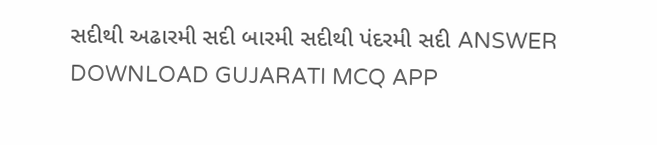સદીથી અઢારમી સદી બારમી સદીથી પંદરમી સદી ANSWER DOWNLOAD GUJARATI MCQ APP